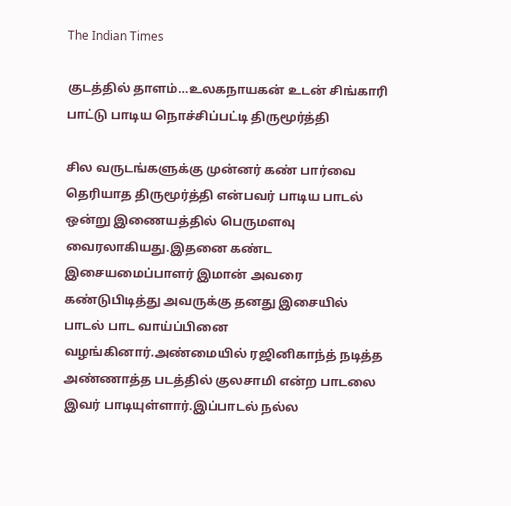The Indian Times

குடத்தில் தாளம்…உலகநாயகன் உடன் சிங்காரி பாட்டு பாடிய நொச்சிப்பட்டி திருமூர்த்தி

சில வருடங்களுக்கு முன்னர் கண் பார்வை தெரியாத திருமூர்த்தி என்பவர் பாடிய பாடல் ஒன்று இணையத்தில் பெருமளவு வைரலாகியது.இதனை கண்ட இசையமைப்பாளர் இமான் அவரை கண்டுபிடித்து அவருக்கு தனது இசையில் பாடல் பாட வாய்ப்பினை வழங்கினார்.அண்மையில் ரஜினிகாந்த் நடித்த அண்ணாத்த படத்தில் குலசாமி என்ற பாடலை இவர் பாடியுள்ளார்.இப்பாடல் நல்ல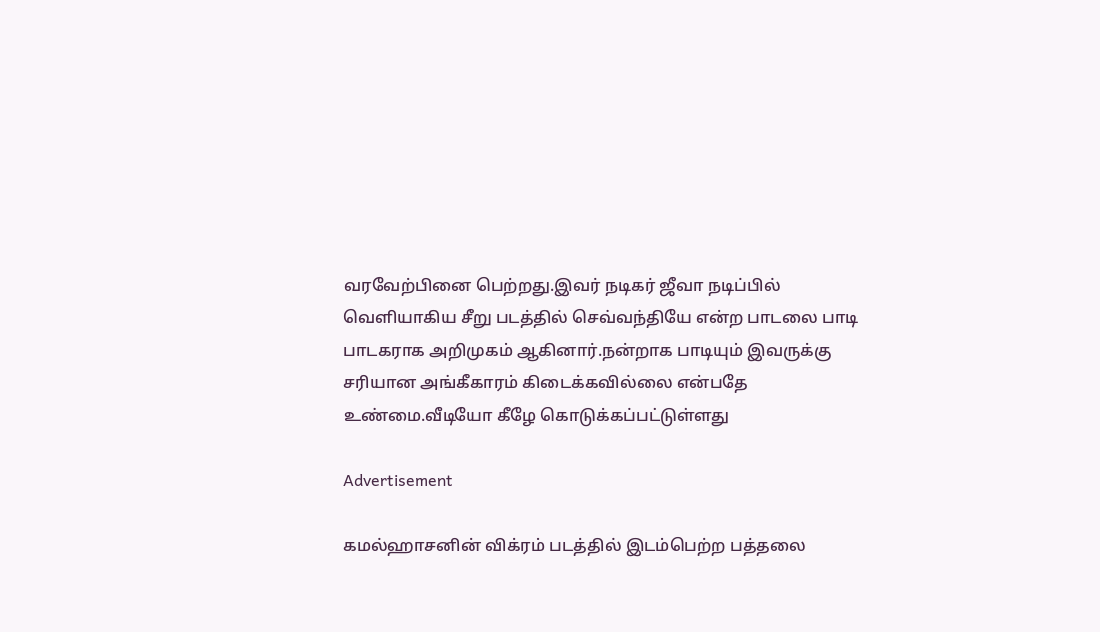வரவேற்பினை பெற்றது.இவர் நடிகர் ஜீவா நடிப்பில் வெளியாகிய சீறு படத்தில் செவ்வந்தியே என்ற பாடலை பாடி பாடகராக அறிமுகம் ஆகினார்.நன்றாக பாடியும் இவருக்கு சரியான அங்கீகாரம் கிடைக்கவில்லை என்பதே உண்மை.வீடியோ கீழே கொடுக்கப்பட்டுள்ளது

Advertisement

கமல்ஹாசனின் விக்ரம் படத்தில் இடம்பெற்ற பத்தலை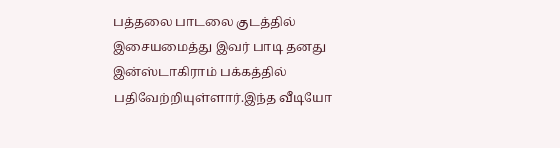பத்தலை பாடலை குடத்தில் இசையமைத்து இவர் பாடி தனது இன்ஸ்டாகிராம் பக்கத்தில் பதிவேற்றியுள்ளார்.இந்த வீடியோ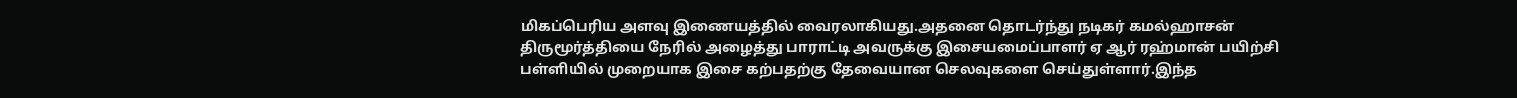மிகப்பெரிய அளவு இணையத்தில் வைரலாகியது.அதனை தொடர்ந்து நடிகர் கமல்ஹாசன் திருமூர்த்தியை நேரில் அழைத்து பாராட்டி அவருக்கு இசையமைப்பாளர் ஏ ஆர் ரஹ்மான் பயிற்சி பள்ளியில் முறையாக இசை கற்பதற்கு தேவையான செலவுகளை செய்துள்ளார்.இந்த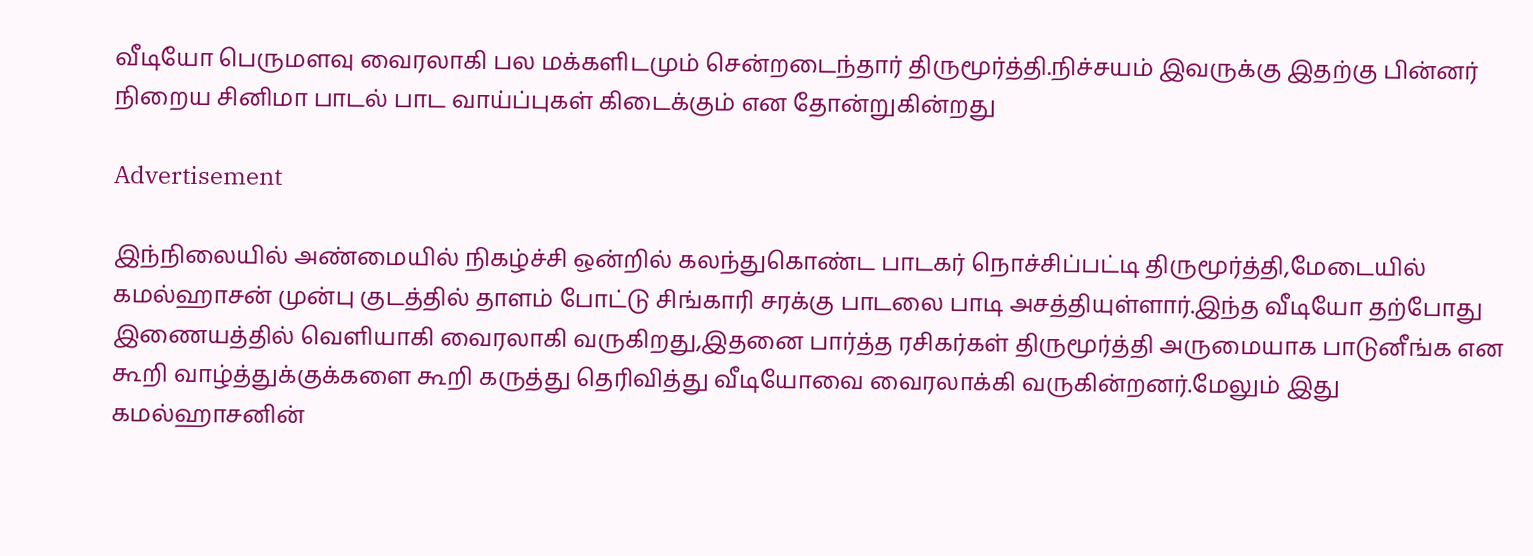வீடியோ பெருமளவு வைரலாகி பல மக்களிடமும் சென்றடைந்தார் திருமூர்த்தி.நிச்சயம் இவருக்கு இதற்கு பின்னர் நிறைய சினிமா பாடல் பாட வாய்ப்புகள் கிடைக்கும் என தோன்றுகின்றது

Advertisement

இந்நிலையில் அண்மையில் நிகழ்ச்சி ஒன்றில் கலந்துகொண்ட பாடகர் நொச்சிப்பட்டி திருமூர்த்தி,மேடையில் கமல்ஹாசன் முன்பு குடத்தில் தாளம் போட்டு சிங்காரி சரக்கு பாடலை பாடி அசத்தியுள்ளார்.இந்த வீடியோ தற்போது இணையத்தில் வெளியாகி வைரலாகி வருகிறது,இதனை பார்த்த ரசிகர்கள் திருமூர்த்தி அருமையாக பாடுனீங்க என கூறி வாழ்த்துக்குக்களை கூறி கருத்து தெரிவித்து வீடியோவை வைரலாக்கி வருகின்றனர்.மேலும் இது கமல்ஹாசனின்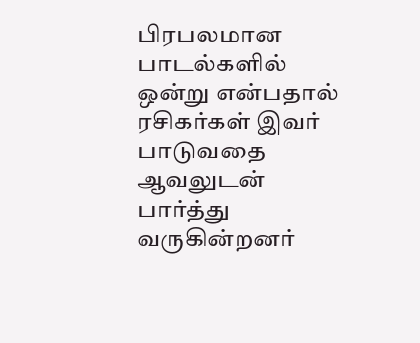பிரபலமான பாடல்களில் ஒன்று என்பதால் ரசிகர்கள் இவர் பாடுவதை ஆவலுடன் பார்த்து வருகின்றனர்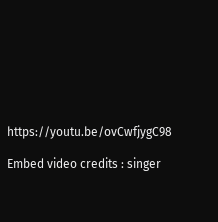https://youtu.be/ovCwfjygC98

Embed video credits : singer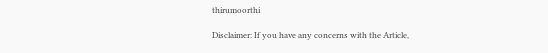thirumoorthi

Disclaimer: If you have any concerns with the Article,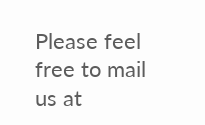Please feel free to mail us at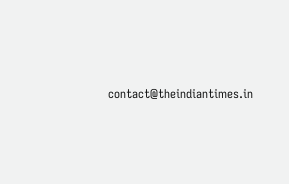contact@theindiantimes.in